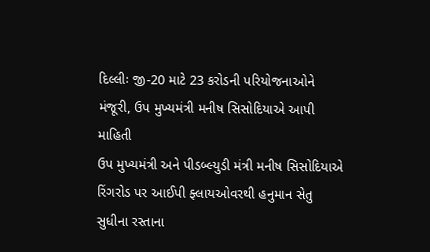દિલ્લીઃ જી-20 માટે 23 કરોડની પરિયોજનાઓને મંજૂરી, ઉપ મુખ્યમંત્રી મનીષ સિસોદિયાએ આપી માહિતી
ઉપ મુખ્યમંત્રી અને પીડબ્લ્યુડી મંત્રી મનીષ સિસોદિયાએ રિંગરોડ પર આઈપી ફ્લાયઓવરથી હનુમાન સેતુ સુધીના રસ્તાના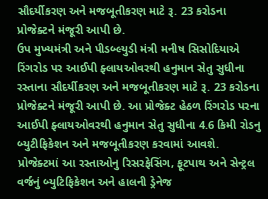સૌદર્યીકરણ અને મજબૂતીકરણ માટે રૂ. 23 કરોડના પ્રોજેક્ટને મંજૂરી આપી છે.
ઉપ મુખ્યમંત્રી અને પીડબ્લ્યુડી મંત્રી મનીષ સિસોદિયાએ રિંગરોડ પર આઈપી ફ્લાયઓવરથી હનુમાન સેતુ સુધીના રસ્તાના સૌદર્યીકરણ અને મજબૂતીકરણ માટે રૂ. 23 કરોડના પ્રોજેક્ટને મંજૂરી આપી છે. આ પ્રોજેક્ટ હેઠળ રિંગરોડ પરના આઈપી ફ્લાયઓવરથી હનુમાન સેતુ સુધીના 4.6 કિમી રોડનુ બ્યુટીફિકેશન અને મજબૂતીકરણ કરવામાં આવશે. પ્રોજેક્ટમાં આ રસ્તાઓનુ રિસરફેસિંગ, ફૂટપાથ અને સેન્ટ્રલ વર્જનું બ્યુટિફિકેશન અને હાલની ડ્રેનેજ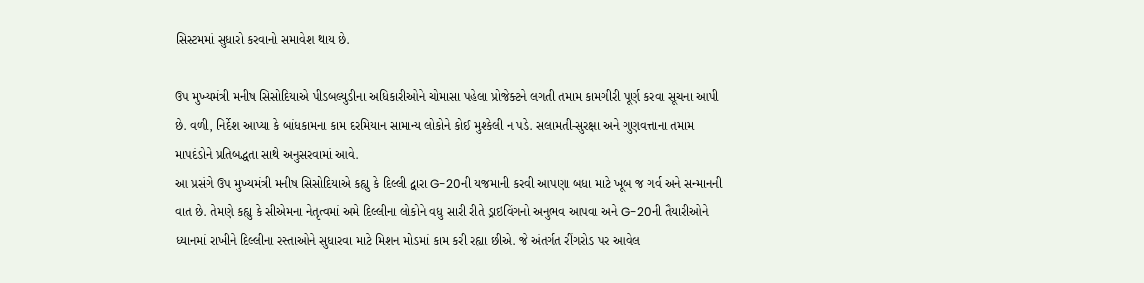સિસ્ટમમાં સુધારો કરવાનો સમાવેશ થાય છે.

ઉપ મુખ્યમંત્રી મનીષ સિસોદિયાએ પીડબલ્યુડીના અધિકારીઓને ચોમાસા પહેલા પ્રોજેક્ટને લગતી તમામ કામગીરી પૂર્ણ કરવા સૂચના આપી છે. વળી, નિર્દેશ આપ્યા કે બાંધકામના કામ દરમિયાન સામાન્ય લોકોને કોઈ મુશ્કેલી ન પડે. સલામતી-સુરક્ષા અને ગુણવત્તાના તમામ માપદંડોને પ્રતિબદ્ધતા સાથે અનુસરવામાં આવે.
આ પ્રસંગે ઉપ મુખ્યમંત્રી મનીષ સિસોદિયાએ કહ્યુ કે દિલ્લી દ્વારા G-20ની યજમાની કરવી આપણા બધા માટે ખૂબ જ ગર્વ અને સન્માનની વાત છે. તેમણે કહ્યુ કે સીએમના નેતૃત્વમાં અમે દિલ્લીના લોકોને વધુ સારી રીતે ડ્રાઇવિંગનો અનુભવ આપવા અને G-20ની તૈયારીઓને ધ્યાનમાં રાખીને દિલ્લીના રસ્તાઓને સુધારવા માટે મિશન મોડમાં કામ કરી રહ્યા છીએ. જે અંતર્ગત રીંગરોડ પર આવેલ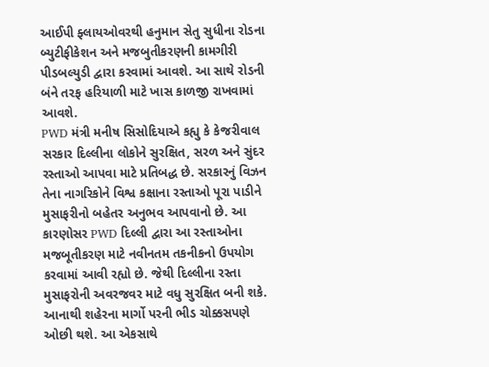આઈપી ફ્લાયઓવરથી હનુમાન સેતુ સુધીના રોડના બ્યુટીફીકેશન અને મજબુતીકરણની કામગીરી પીડબલ્યુડી દ્વારા કરવામાં આવશે. આ સાથે રોડની બંને તરફ હરિયાળી માટે ખાસ કાળજી રાખવામાં આવશે.
PWD મંત્રી મનીષ સિસોદિયાએ કહ્યુ કે કેજરીવાલ સરકાર દિલ્લીના લોકોને સુરક્ષિત, સરળ અને સુંદર રસ્તાઓ આપવા માટે પ્રતિબદ્ધ છે. સરકારનું વિઝન તેના નાગરિકોને વિશ્વ કક્ષાના રસ્તાઓ પૂરા પાડીને મુસાફરીનો બહેતર અનુભવ આપવાનો છે. આ કારણોસર PWD દિલ્લી દ્વારા આ રસ્તાઓના મજબૂતીકરણ માટે નવીનતમ તકનીકનો ઉપયોગ કરવામાં આવી રહ્યો છે. જેથી દિલ્લીના રસ્તા મુસાફરોની અવરજવર માટે વધુ સુરક્ષિત બની શકે. આનાથી શહેરના માર્ગો પરની ભીડ ચોક્કસપણે ઓછી થશે. આ એકસાથે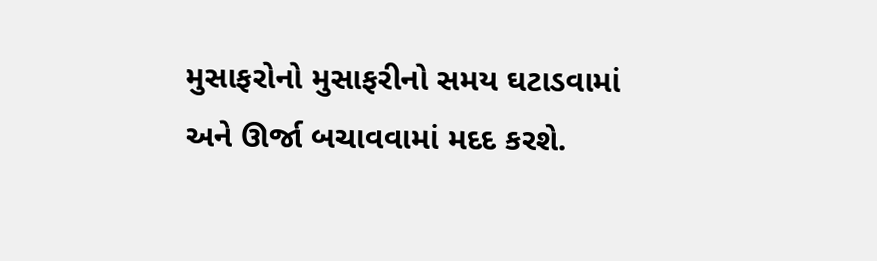મુસાફરોનો મુસાફરીનો સમય ઘટાડવામાં અને ઊર્જા બચાવવામાં મદદ કરશે.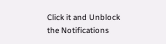Click it and Unblock the Notifications